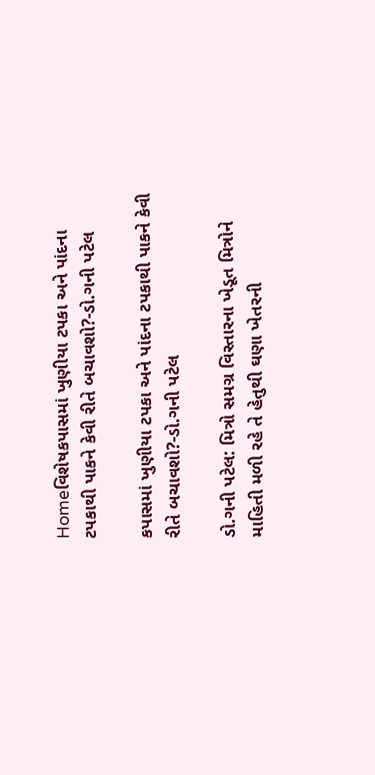Homeવિશેષકપાસમાં ખુણીયા ટપકા અને પાંદના ટપકાથી પાકને કેવી રીતે બચાવશો?-ડો.ગની પટેલ

કપાસમાં ખુણીયા ટપકા અને પાંદના ટપકાથી પાકને કેવી રીતે બચાવશો?-ડો.ગની પટેલ

ડો.ગની પટેલ: મિત્રો સમગ્ર વિસ્તારના ખેડૂત મિત્રોને માહિતી મળી રહે તે હેતુથી ઘણા ખેતરની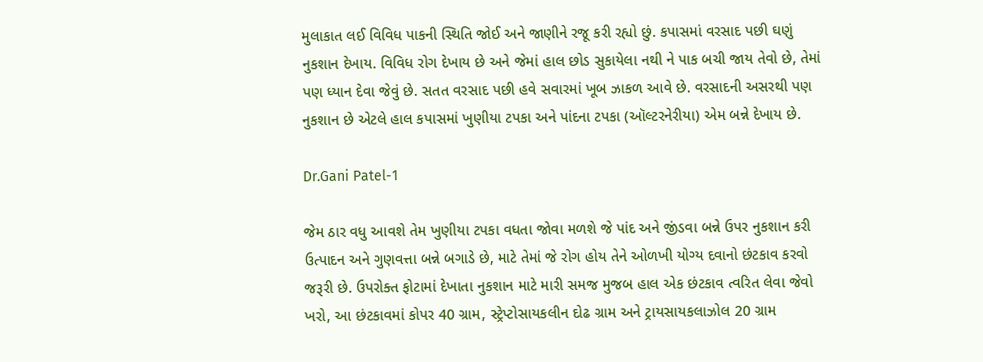મુલાકાત લઈ વિવિધ પાકની સ્થિતિ જોઈ અને જાણીને રજૂ કરી રહ્યો છું. કપાસમાં વરસાદ પછી ઘણું નુકશાન દેખાય. વિવિધ રોગ દેખાય છે અને જેમાં હાલ છોડ સુકાયેલા નથી ને પાક બચી જાય તેવો છે, તેમાં પણ ધ્યાન દેવા જેવું છે. સતત વરસાદ પછી હવે સવારમાં ખૂબ ઝાકળ આવે છે. વરસાદની અસરથી પણ નુકશાન છે એટલે હાલ કપાસમાં ખુણીયા ટપકા અને પાંદના ટપકા (ઑલ્ટરનેરીયા) એમ બન્ને દેખાય છે.

Dr.Gani Patel-1

જેમ ઠાર વધુ આવશે તેમ ખુણીયા ટપકા વધતા જોવા મળશે જે પાંદ અને જીંડવા બન્ને ઉપર નુકશાન કરી ઉત્પાદન અને ગુણવત્તા બન્ને બગાડે છે, માટે તેમાં જે રોગ હોય તેને ઓળખી યોગ્ય દવાનો છંટકાવ કરવો જરૂરી છે. ઉપરોક્ત ફોટામાં દેખાતા નુકશાન માટે મારી સમજ મુજબ હાલ એક છંટકાવ ત્વરિત લેવા જેવો ખરો, આ છંટકાવમાં કોપર 40 ગ્રામ, સ્ટ્રેપ્ટોસાયકલીન દોઢ ગ્રામ અને ટ્રાયસાયકલાઝોલ 20 ગ્રામ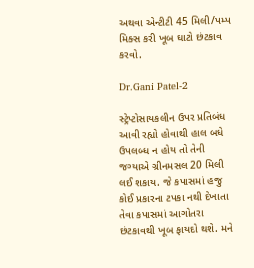અથવા એન્ટીટી 45 મિલી/પમ્પ મિક્સ કરી ખૂબ ઘાટો છંટકાવ કરવો.

Dr.Gani Patel-2

સ્ટ્રેપ્ટોસાયકલીન ઉપર પ્રતિબંધ આવી રહ્યો હોવાથી હાલ બધે ઉપલબ્ધ ન હોય તો તેની જગ્યાએ ગ્રીનમસલ 20 મિલી લઈ શકાય. જે કપાસમાં હજુ કોઈ પ્રકારના ટપકા નથી દેખાતા તેવા કપાસમાં આગોતરા છંટકાવથી ખૂબ ફાયદો થશે. મને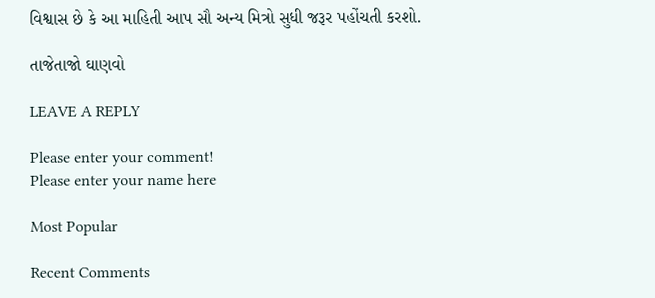વિશ્વાસ છે કે આ માહિતી આપ સૌ અન્ય મિત્રો સુધી જરૂર પહોંચતી કરશો.

તાજેતાજો ઘાણવો

LEAVE A REPLY

Please enter your comment!
Please enter your name here

Most Popular

Recent Comments